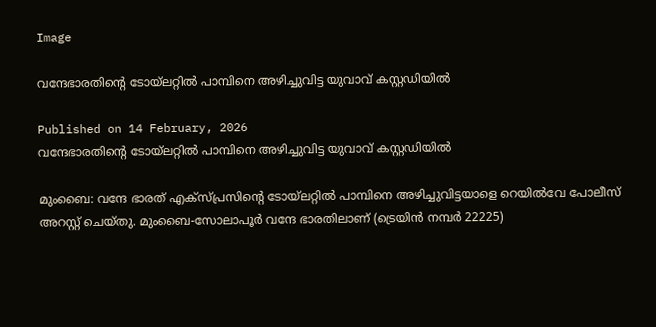Image

വന്ദേഭാരതിന്റെ ടോയ്‌ലറ്റിൽ പാമ്പിനെ അഴിച്ചുവിട്ട യുവാവ് കസ്റ്റഡിയിൽ

Published on 14 February, 2026
വന്ദേഭാരതിന്റെ ടോയ്‌ലറ്റിൽ പാമ്പിനെ അഴിച്ചുവിട്ട യുവാവ് കസ്റ്റഡിയിൽ

മുംബൈ: വന്ദേ ഭാരത് എക്സ്പ്രസിന്റെ ടോയ്‌ലറ്റിൽ പാമ്പിനെ അഴിച്ചുവിട്ടയാളെ റെയിൽവേ പോലീസ് അറസ്റ്റ് ചെയ്തു. മുംബൈ-സോലാപൂർ വന്ദേ ഭാരതിലാണ് (ട്രെയിൻ നമ്പർ 22225)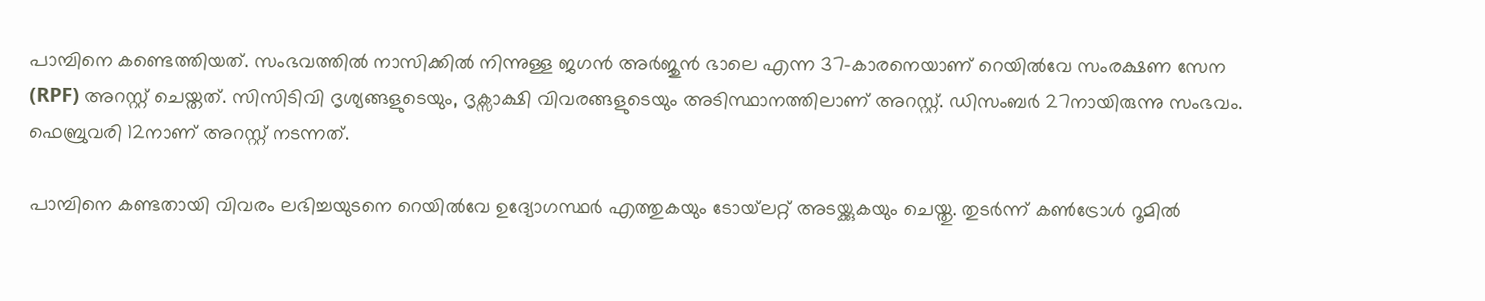പാമ്പിനെ കണ്ടെത്തിയത്. സംഭവത്തിൽ നാസിക്കിൽ നിന്നുള്ള ജഗൻ അർജുൻ ഭാലെ എന്ന 37-കാരനെയാണ് റെയിൽവേ സംരക്ഷണ സേന (RPF) അറസ്റ്റ് ചെയ്തത്. സിസിടിവി ദൃശ്യങ്ങളുടെയും, ദൃക്സാക്ഷി വിവരങ്ങളുടെയും അടിസ്ഥാനത്തിലാണ് അറസ്റ്റ്. ഡിസംബർ 27നായിരുന്നു സംഭവം. ഫെബ്രുവരി 12നാണ് അറസ്റ്റ് നടന്നത്.

പാമ്പിനെ കണ്ടതായി വിവരം ലഭിച്ചയുടനെ റെയിൽവേ ഉദ്യോഗസ്ഥർ എത്തുകയും ടോയ്‌ലറ്റ് അടയ്ക്കുകയും ചെയ്തു. തുടർന്ന് കൺട്രോൾ റൂമിൽ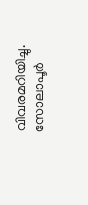വിവരമറിയിച്ചു. സോലാപൂർ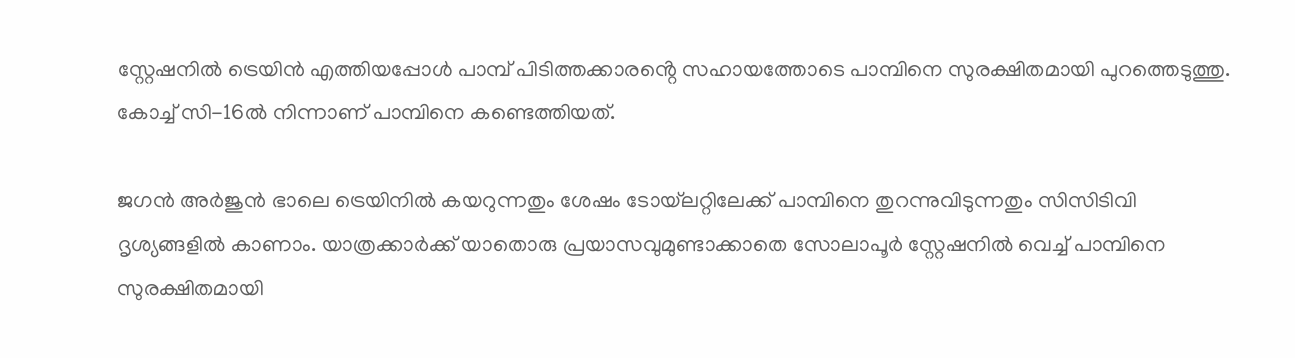സ്റ്റേഷനിൽ ട്രെയിൻ എത്തിയപ്പോൾ പാമ്പ് പിടിത്തക്കാരൻ്റെ സഹായത്തോടെ പാമ്പിനെ സുരക്ഷിതമായി പുറത്തെടുത്തു. കോച്ച് സി-16ൽ നിന്നാണ് പാമ്പിനെ കണ്ടെത്തിയത്.

ജഗൻ അർജുൻ ഭാലെ ട്രെയിനിൽ കയറുന്നതും ശേഷം ടോയ്‌ലറ്റിലേക്ക് പാമ്പിനെ തുറന്നുവിടുന്നതും സിസിടിവി ദൃശ്യങ്ങളിൽ കാണാം. യാത്രക്കാർക്ക് യാതൊരു പ്രയാസവുമുണ്ടാക്കാതെ സോലാപൂർ സ്റ്റേഷനിൽ വെച്ച് പാമ്പിനെ സുരക്ഷിതമായി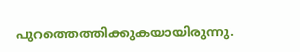പുറത്തെത്തിക്കുകയായിരുന്നു.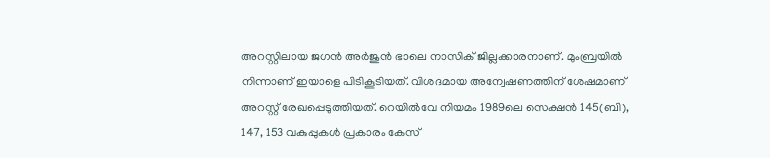അറസ്റ്റിലായ ജഗൻ അർജുൻ ഭാലെ നാസിക് ജില്ലക്കാരനാണ്. മുംബ്രയിൽ നിന്നാണ് ഇയാളെ പിടികൂടിയത്. വിശദമായ അന്വേഷണത്തിന് ശേഷമാണ് അറസ്റ്റ് രേഖപ്പെടുത്തിയത്. റെയിൽവേ നിയമം 1989ലെ സെക്ഷൻ 145(ബി), 147, 153 വകുപ്പുകൾ പ്രകാരം കേസ്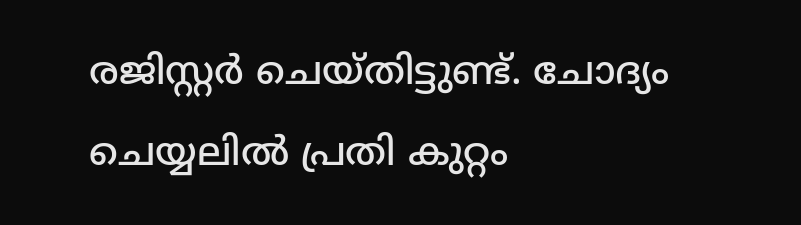രജിസ്റ്റർ ചെയ്തിട്ടുണ്ട്. ചോദ്യം ചെയ്യലിൽ പ്രതി കുറ്റം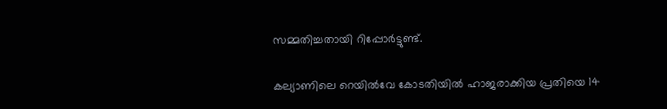സമ്മതിച്ചതായി റിപ്പോർട്ടുണ്ട്.

കല്യാണിലെ റെയിൽവേ കോടതിയിൽ ഹാജരാക്കിയ പ്രതിയെ 14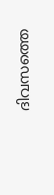ദിവസത്തെ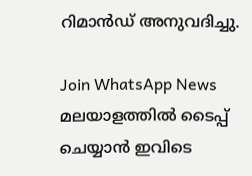റിമാൻഡ് അനുവദിച്ചു.

Join WhatsApp News
മലയാളത്തില്‍ ടൈപ്പ് ചെയ്യാന്‍ ഇവിടെ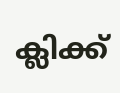ക്ലിക്ക്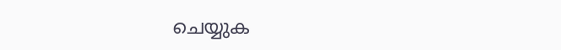ചെയ്യുക